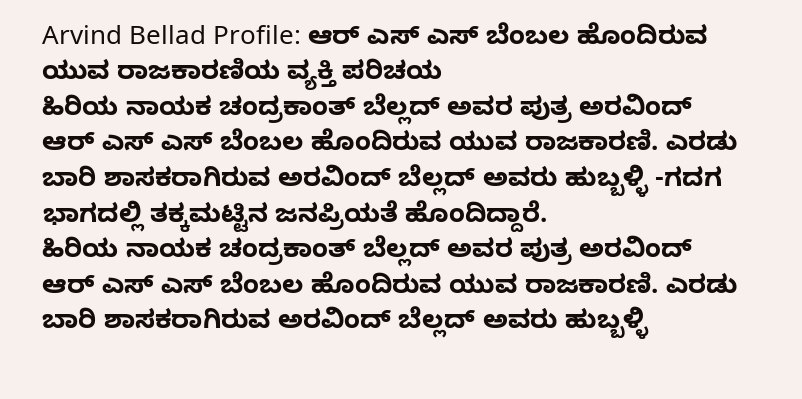Arvind Bellad Profile: ಆರ್ ಎಸ್ ಎಸ್ ಬೆಂಬಲ ಹೊಂದಿರುವ ಯುವ ರಾಜಕಾರಣಿಯ ವ್ಯಕ್ತಿ ಪರಿಚಯ
ಹಿರಿಯ ನಾಯಕ ಚಂದ್ರಕಾಂತ್ ಬೆಲ್ಲದ್ ಅವರ ಪುತ್ರ ಅರವಿಂದ್ ಆರ್ ಎಸ್ ಎಸ್ ಬೆಂಬಲ ಹೊಂದಿರುವ ಯುವ ರಾಜಕಾರಣಿ. ಎರಡು ಬಾರಿ ಶಾಸಕರಾಗಿರುವ ಅರವಿಂದ್ ಬೆಲ್ಲದ್ ಅವರು ಹುಬ್ಬಳ್ಳಿ -ಗದಗ ಭಾಗದಲ್ಲಿ ತಕ್ಕಮಟ್ಟಿನ ಜನಪ್ರಿಯತೆ ಹೊಂದಿದ್ದಾರೆ.
ಹಿರಿಯ ನಾಯಕ ಚಂದ್ರಕಾಂತ್ ಬೆಲ್ಲದ್ ಅವರ ಪುತ್ರ ಅರವಿಂದ್ ಆರ್ ಎಸ್ ಎಸ್ ಬೆಂಬಲ ಹೊಂದಿರುವ ಯುವ ರಾಜಕಾರಣಿ. ಎರಡು ಬಾರಿ ಶಾಸಕರಾಗಿರುವ ಅರವಿಂದ್ ಬೆಲ್ಲದ್ ಅವರು ಹುಬ್ಬಳ್ಳಿ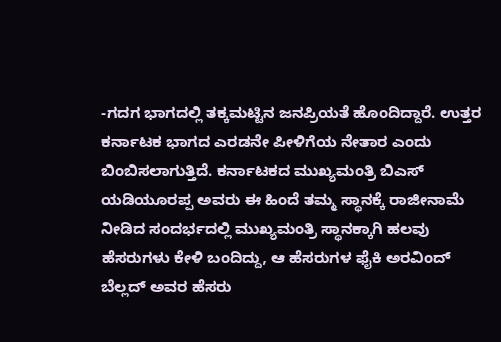-ಗದಗ ಭಾಗದಲ್ಲಿ ತಕ್ಕಮಟ್ಟಿನ ಜನಪ್ರಿಯತೆ ಹೊಂದಿದ್ದಾರೆ. ಉತ್ತರ ಕರ್ನಾಟಕ ಭಾಗದ ಎರಡನೇ ಪೀಳಿಗೆಯ ನೇತಾರ ಎಂದು ಬಿಂಬಿಸಲಾಗುತ್ತಿದೆ. ಕರ್ನಾಟಕದ ಮುಖ್ಯಮಂತ್ರಿ ಬಿಎಸ್ ಯಡಿಯೂರಪ್ಪ ಅವರು ಈ ಹಿಂದೆ ತಮ್ಮ ಸ್ಥಾನಕ್ಕೆ ರಾಜೀನಾಮೆ ನೀಡಿದ ಸಂದರ್ಭದಲ್ಲಿ ಮುಖ್ಯಮಂತ್ರಿ ಸ್ಥಾನಕ್ಕಾಗಿ ಹಲವು ಹೆಸರುಗಳು ಕೇಳಿ ಬಂದಿದ್ದು, ಆ ಹೆಸರುಗಳ ಫೈಕಿ ಅರವಿಂದ್ ಬೆಲ್ಲದ್ ಅವರ ಹೆಸರು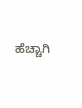ಹೆಚ್ಚಾಗಿ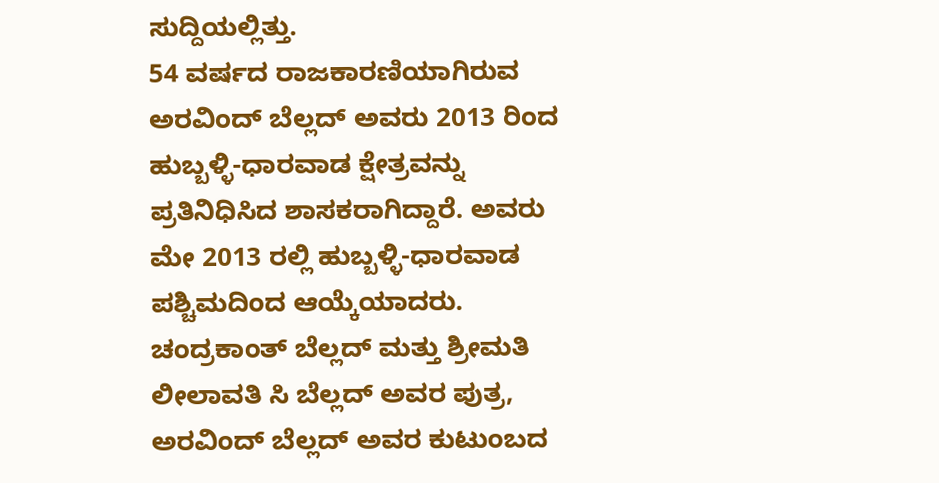ಸುದ್ದಿಯಲ್ಲಿತ್ತು.
54 ವರ್ಷದ ರಾಜಕಾರಣಿಯಾಗಿರುವ ಅರವಿಂದ್ ಬೆಲ್ಲದ್ ಅವರು 2013 ರಿಂದ ಹುಬ್ಬಳ್ಳಿ-ಧಾರವಾಡ ಕ್ಷೇತ್ರವನ್ನು ಪ್ರತಿನಿಧಿಸಿದ ಶಾಸಕರಾಗಿದ್ದಾರೆ. ಅವರು ಮೇ 2013 ರಲ್ಲಿ ಹುಬ್ಬಳ್ಳಿ-ಧಾರವಾಡ ಪಶ್ಚಿಮದಿಂದ ಆಯ್ಕೆಯಾದರು. ಚಂದ್ರಕಾಂತ್ ಬೆಲ್ಲದ್ ಮತ್ತು ಶ್ರೀಮತಿ ಲೀಲಾವತಿ ಸಿ ಬೆಲ್ಲದ್ ಅವರ ಪುತ್ರ, ಅರವಿಂದ್ ಬೆಲ್ಲದ್ ಅವರ ಕುಟುಂಬದ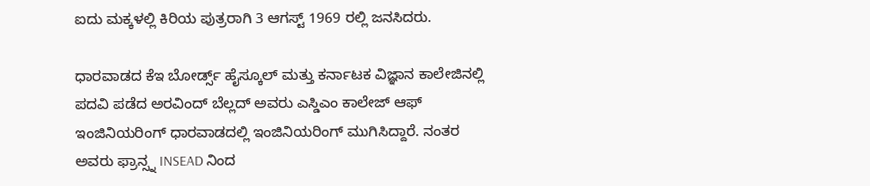ಐದು ಮಕ್ಕಳಲ್ಲಿ ಕಿರಿಯ ಪುತ್ರರಾಗಿ 3 ಆಗಸ್ಟ್ 1969 ರಲ್ಲಿ ಜನಸಿದರು.

ಧಾರವಾಡದ ಕೆಇ ಬೋರ್ಡ್ಸ್ ಹೈಸ್ಕೂಲ್ ಮತ್ತು ಕರ್ನಾಟಕ ವಿಜ್ಞಾನ ಕಾಲೇಜಿನಲ್ಲಿ ಪದವಿ ಪಡೆದ ಅರವಿಂದ್ ಬೆಲ್ಲದ್ ಅವರು ಎಸ್ಡಿಎಂ ಕಾಲೇಜ್ ಆಫ್ ಇಂಜಿನಿಯರಿಂಗ್ ಧಾರವಾಡದಲ್ಲಿ ಇಂಜಿನಿಯರಿಂಗ್ ಮುಗಿಸಿದ್ದಾರೆ. ನಂತರ ಅವರು ಫ್ರಾನ್ಸ್ನ INSEAD ನಿಂದ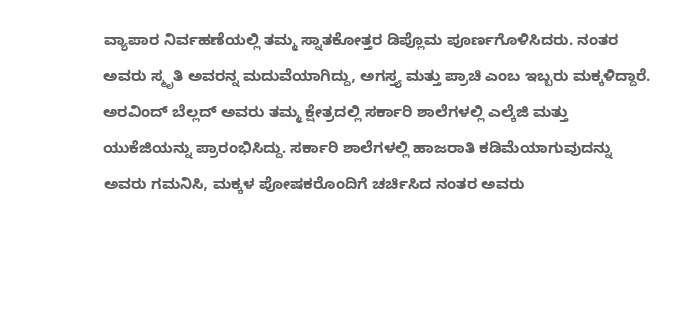ವ್ಯಾಪಾರ ನಿರ್ವಹಣೆಯಲ್ಲಿ ತಮ್ಮ ಸ್ನಾತಕೋತ್ತರ ಡಿಪ್ಲೊಮ ಪೂರ್ಣಗೊಳಿಸಿದರು. ನಂತರ ಅವರು ಸ್ಮೃತಿ ಅವರನ್ನ ಮದುವೆಯಾಗಿದ್ದು, ಅಗಸ್ತ್ಯ ಮತ್ತು ಪ್ರಾಚಿ ಎಂಬ ಇಬ್ಬರು ಮಕ್ಕಳಿದ್ದಾರೆ.
ಅರವಿಂದ್ ಬೆಲ್ಲದ್ ಅವರು ತಮ್ಮ ಕ್ಷೇತ್ರದಲ್ಲಿ ಸರ್ಕಾರಿ ಶಾಲೆಗಳಲ್ಲಿ ಎಲ್ಕೆಜಿ ಮತ್ತು ಯುಕೆಜಿಯನ್ನು ಪ್ರಾರಂಭಿಸಿದ್ದು. ಸರ್ಕಾರಿ ಶಾಲೆಗಳಲ್ಲಿ ಹಾಜರಾತಿ ಕಡಿಮೆಯಾಗುವುದನ್ನು ಅವರು ಗಮನಿಸಿ, ಮಕ್ಕಳ ಪೋಷಕರೊಂದಿಗೆ ಚರ್ಚಿಸಿದ ನಂತರ ಅವರು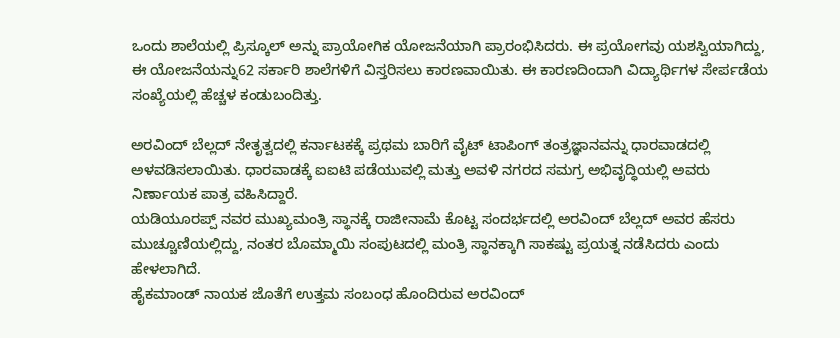ಒಂದು ಶಾಲೆಯಲ್ಲಿ ಪ್ರಿಸ್ಕೂಲ್ ಅನ್ನು ಪ್ರಾಯೋಗಿಕ ಯೋಜನೆಯಾಗಿ ಪ್ರಾರಂಭಿಸಿದರು. ಈ ಪ್ರಯೋಗವು ಯಶಸ್ವಿಯಾಗಿದ್ದು, ಈ ಯೋಜನೆಯನ್ನು62 ಸರ್ಕಾರಿ ಶಾಲೆಗಳಿಗೆ ವಿಸ್ತರಿಸಲು ಕಾರಣವಾಯಿತು. ಈ ಕಾರಣದಿಂದಾಗಿ ವಿದ್ಯಾರ್ಥಿಗಳ ಸೇರ್ಪಡೆಯ ಸಂಖ್ಯೆಯಲ್ಲಿ ಹೆಚ್ಚಳ ಕಂಡುಬಂದಿತ್ತು.

ಅರವಿಂದ್ ಬೆಲ್ಲದ್ ನೇತೃತ್ವದಲ್ಲಿ ಕರ್ನಾಟಕಕ್ಕೆ ಪ್ರಥಮ ಬಾರಿಗೆ ವೈಟ್ ಟಾಪಿಂಗ್ ತಂತ್ರಜ್ಞಾನವನ್ನು ಧಾರವಾಡದಲ್ಲಿ ಅಳವಡಿಸಲಾಯಿತು. ಧಾರವಾಡಕ್ಕೆ ಐಐಟಿ ಪಡೆಯುವಲ್ಲಿ ಮತ್ತು ಅವಳಿ ನಗರದ ಸಮಗ್ರ ಅಭಿವೃದ್ಧಿಯಲ್ಲಿ ಅವರು ನಿರ್ಣಾಯಕ ಪಾತ್ರ ವಹಿಸಿದ್ದಾರೆ.
ಯಡಿಯೂರಪ್ಪ್ ನವರ ಮುಖ್ಯಮಂತ್ರಿ ಸ್ಥಾನಕ್ಕೆ ರಾಜೀನಾಮೆ ಕೊಟ್ಟ ಸಂದರ್ಭದಲ್ಲಿ ಅರವಿಂದ್ ಬೆಲ್ಲದ್ ಅವರ ಹೆಸರು ಮುಚ್ಚೂಣಿಯಲ್ಲಿದ್ದು, ನಂತರ ಬೊಮ್ಮಾಯಿ ಸಂಪುಟದಲ್ಲಿ ಮಂತ್ರಿ ಸ್ಥಾನಕ್ಕಾಗಿ ಸಾಕಷ್ಟು ಪ್ರಯತ್ನ ನಡೆಸಿದರು ಎಂದು ಹೇಳಲಾಗಿದೆ.
ಹೈಕಮಾಂಡ್ ನಾಯಕ ಜೊತೆಗೆ ಉತ್ತಮ ಸಂಬಂಧ ಹೊಂದಿರುವ ಅರವಿಂದ್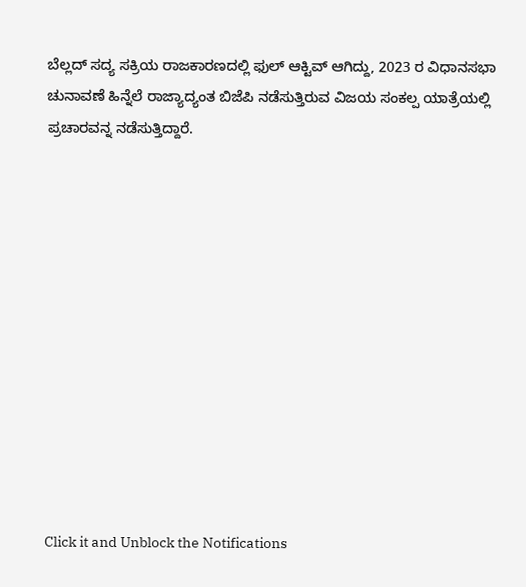ಬೆಲ್ಲದ್ ಸದ್ಯ ಸಕ್ರಿಯ ರಾಜಕಾರಣದಲ್ಲಿ ಫುಲ್ ಆಕ್ಟಿವ್ ಆಗಿದ್ದು, 2023 ರ ವಿಧಾನಸಭಾ ಚುನಾವಣೆ ಹಿನ್ನೆಲೆ ರಾಜ್ಯಾದ್ಯಂತ ಬಿಜೆಪಿ ನಡೆಸುತ್ತಿರುವ ವಿಜಯ ಸಂಕಲ್ಪ ಯಾತ್ರೆಯಲ್ಲಿ ಪ್ರಚಾರವನ್ನ ನಡೆಸುತ್ತಿದ್ದಾರೆ.












Click it and Unblock the Notifications